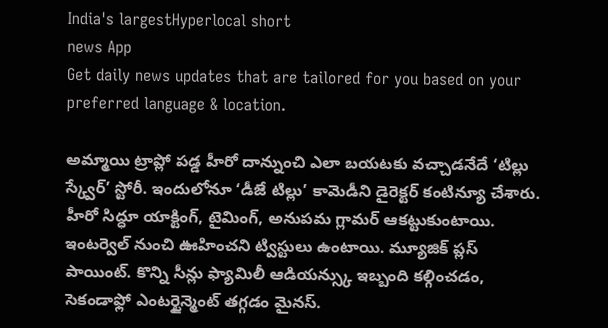India's largestHyperlocal short
news App
Get daily news updates that are tailored for you based on your preferred language & location.

అమ్మాయి ట్రాప్లో పడ్డ హీరో దాన్నుంచి ఎలా బయటకు వచ్చాడనేదే ‘టిల్లు స్క్వేర్’ స్టోరీ. ఇందులోనూ ‘డీజే టిల్లు’ కామెడీని డైరెక్టర్ కంటిన్యూ చేశారు. హీరో సిద్ధూ యాక్టింగ్, టైమింగ్, అనుపమ గ్లామర్ ఆకట్టుకుంటాయి. ఇంటర్వెల్ నుంచి ఊహించని ట్విస్టులు ఉంటాయి. మ్యూజిక్ ప్లస్ పాయింట్. కొన్ని సీన్లు ఫ్యామిలీ ఆడియన్స్కు ఇబ్బంది కల్గించడం, సెకండాఫ్లో ఎంటర్టైన్మెంట్ తగ్గడం మైనస్.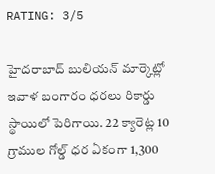RATING: 3/5

హైదరాబాద్ బులియన్ మార్కెట్లో ఇవాళ బంగారం ధరలు రికార్డు స్థాయిలో పెరిగాయి. 22 క్యారెట్ల 10 గ్రాముల గోల్డ్ ధర ఏకంగా 1,300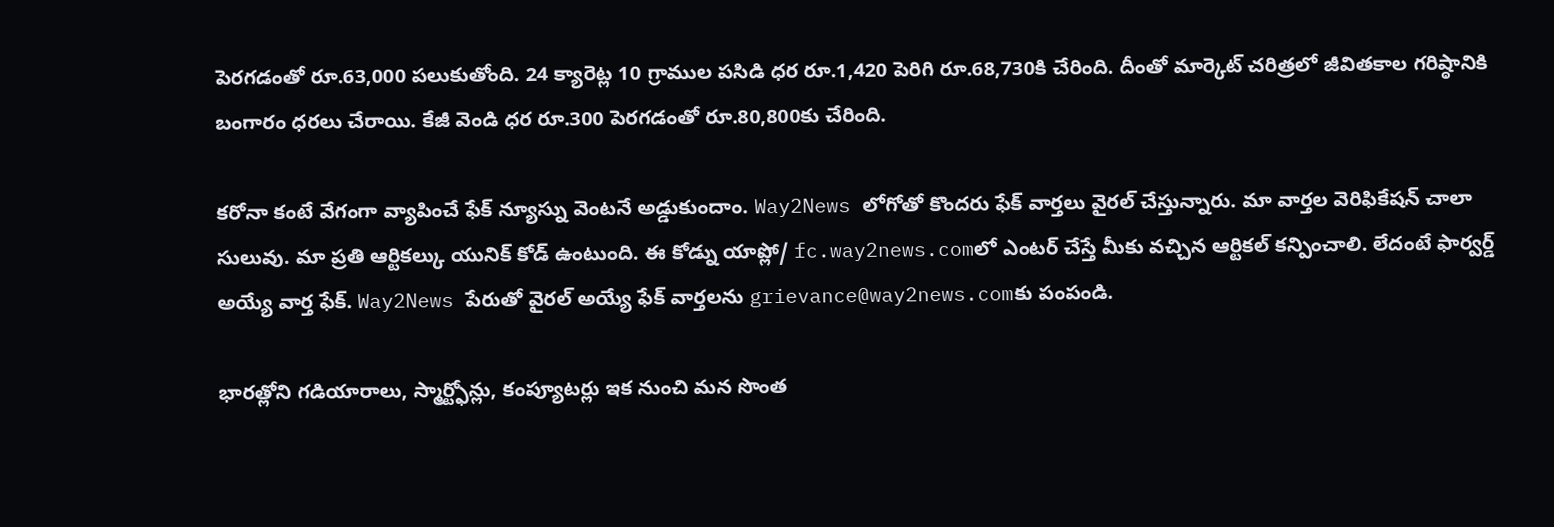పెరగడంతో రూ.63,000 పలుకుతోంది. 24 క్యారెట్ల 10 గ్రాముల పసిడి ధర రూ.1,420 పెరిగి రూ.68,730కి చేరింది. దీంతో మార్కెట్ చరిత్రలో జీవితకాల గరిష్ఠానికి బంగారం ధరలు చేరాయి. కేజీ వెండి ధర రూ.300 పెరగడంతో రూ.80,800కు చేరింది.

కరోనా కంటే వేగంగా వ్యాపించే ఫేక్ న్యూస్ను వెంటనే అడ్డుకుందాం. Way2News లోగోతో కొందరు ఫేక్ వార్తలు వైరల్ చేస్తున్నారు. మా వార్తల వెరిఫికేషన్ చాలా సులువు. మా ప్రతి ఆర్టికల్కు యునిక్ కోడ్ ఉంటుంది. ఈ కోడ్ను యాప్లో/ fc.way2news.comలో ఎంటర్ చేస్తే మీకు వచ్చిన ఆర్టికల్ కన్పించాలి. లేదంటే ఫార్వర్డ్ అయ్యే వార్త ఫేక్. Way2News పేరుతో వైరల్ అయ్యే ఫేక్ వార్తలను grievance@way2news.comకు పంపండి.

భారత్లోని గడియారాలు, స్మార్ట్ఫోన్లు, కంప్యూటర్లు ఇక నుంచి మన సొంత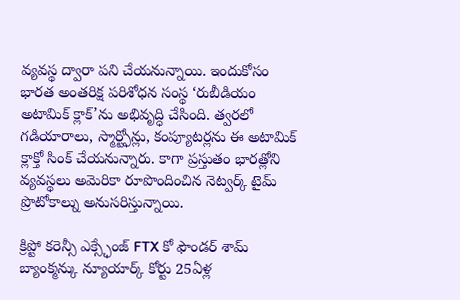వ్యవస్థ ద్వారా పని చేయనున్నాయి. ఇందుకోసం భారత అంతరిక్ష పరిశోధన సంస్థ ‘రుబీడియం అటామిక్ క్లాక్’ను అభివృద్ధి చేసింది. త్వరలో గడియారాలు, స్మార్ట్ఫోన్లు, కంప్యూటర్లను ఈ అటామిక్ క్లాక్తో సింక్ చేయనున్నారు. కాగా ప్రస్తుతం భారత్లోని వ్యవస్థలు అమెరికా రూపొందించిన నెట్వర్క్ టైమ్ ప్రొటోకాల్ను అనుసరిస్తున్నాయి.

క్రిప్టో కరెన్సీ ఎక్స్ఛేంజ్ FTX కో ఫౌండర్ శామ్ బ్యాంక్మన్కు న్యూయార్క్ కోర్టు 25ఏళ్ల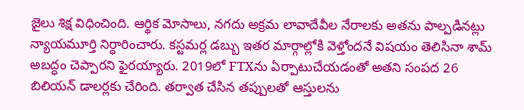జైలు శిక్ష విధించింది. ఆర్థిక మోసాలు, నగదు అక్రమ లావాదేవీల నేరాలకు అతను పాల్పడినట్లు న్యాయమూర్తి నిర్ధారించారు. కస్టమర్ల డబ్బు ఇతర మార్గాల్లోకి వెళ్తోందనే విషయం తెలిసినా శామ్ అబద్ధం చెప్పారని ఫైరయ్యారు. 2019లో FTXను ఏర్పాటుచేయడంతో అతని సంపద 26 బిలియన్ డాలర్లకు చేరింది. తర్వాత చేసిన తప్పులతో ఆస్తులను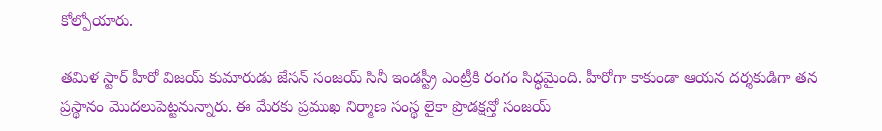కోల్పోయారు.

తమిళ స్టార్ హీరో విజయ్ కుమారుడు జేసన్ సంజయ్ సినీ ఇండస్ట్రీ ఎంట్రీకి రంగం సిద్ధమైంది. హీరోగా కాకుండా ఆయన దర్శకుడిగా తన ప్రస్థానం మొదలుపెట్టనున్నారు. ఈ మేరకు ప్రముఖ నిర్మాణ సంస్థ లైకా ప్రొడక్షన్తో సంజయ్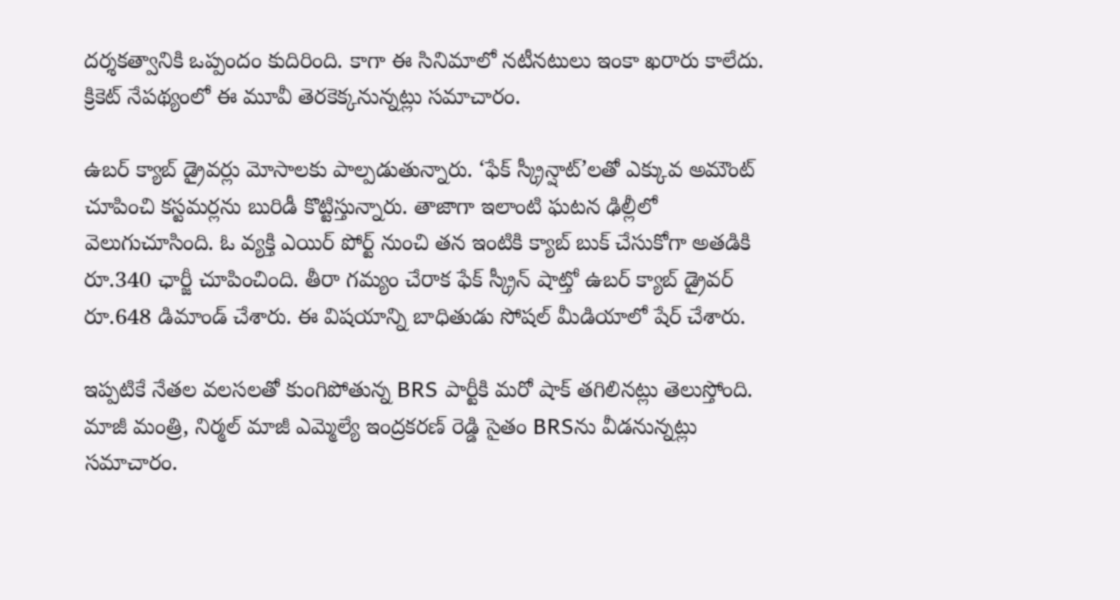దర్శకత్వానికి ఒప్పందం కుదిరింది. కాగా ఈ సినిమాలో నటీనటులు ఇంకా ఖరారు కాలేదు. క్రికెట్ నేపథ్యంలో ఈ మూవీ తెరకెక్కనున్నట్లు సమాచారం.

ఉబర్ క్యాబ్ డ్రైవర్లు మోసాలకు పాల్పడుతున్నారు. ‘ఫేక్ స్క్రీన్షాట్’లతో ఎక్కువ అమౌంట్ చూపించి కస్టమర్లను బురిడీ కొట్టిస్తున్నారు. తాజాగా ఇలాంటి ఘటన ఢిల్లీలో వెలుగుచూసింది. ఓ వ్యక్తి ఎయిర్ పోర్ట్ నుంచి తన ఇంటికి క్యాబ్ బుక్ చేసుకోగా అతడికి రూ.340 ఛార్జీ చూపించింది. తీరా గమ్యం చేరాక ఫేక్ స్క్రీన్ షాట్తో ఉబర్ క్యాబ్ డ్రైవర్ రూ.648 డిమాండ్ చేశారు. ఈ విషయాన్ని బాధితుడు సోషల్ మీడియాలో షేర్ చేశారు.

ఇప్పటికే నేతల వలసలతో కుంగిపోతున్న BRS పార్టీకి మరో షాక్ తగిలినట్లు తెలుస్తోంది. మాజీ మంత్రి, నిర్మల్ మాజీ ఎమ్మెల్యే ఇంద్రకరణ్ రెడ్డి సైతం BRSను వీడనున్నట్లు సమాచారం.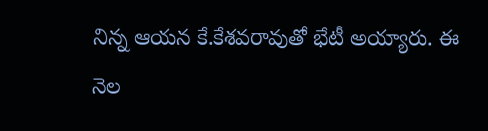నిన్న ఆయన కే.కేశవరావుతో భేటీ అయ్యారు. ఈ నెల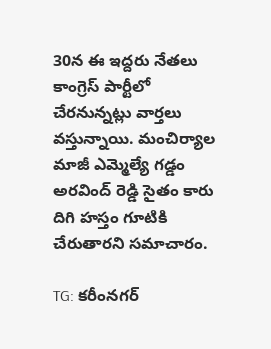30న ఈ ఇద్దరు నేతలు కాంగ్రెస్ పార్టీలో చేరనున్నట్లు వార్తలు వస్తున్నాయి. మంచిర్యాల మాజీ ఎమ్మెల్యే గడ్డం అరవింద్ రెడ్డి సైతం కారు దిగి హస్తం గూటికి చేరుతారని సమాచారం.

TG: కరీంనగర్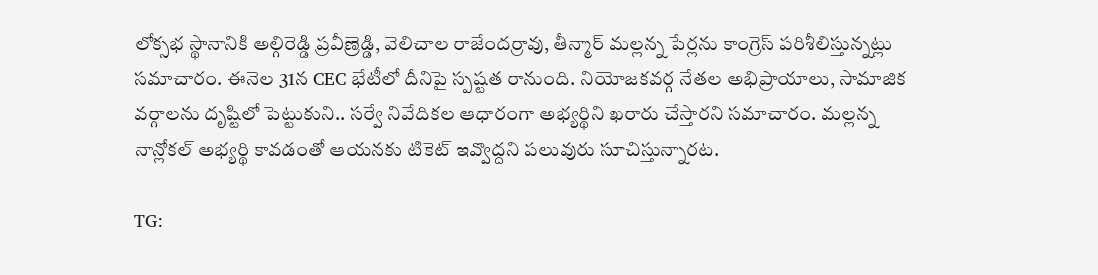లోక్సభ స్థానానికి అల్గిరెడ్డి ప్రవీణ్రెడ్డి, వెలిచాల రాజేందర్రావు, తీన్మార్ మల్లన్న పేర్లను కాంగ్రెస్ పరిశీలిస్తున్నట్లు సమాచారం. ఈనెల 31న CEC భేటీలో దీనిపై స్పష్టత రానుంది. నియోజకవర్గ నేతల అభిప్రాయాలు, సామాజిక వర్గాలను దృష్టిలో పెట్టుకుని.. సర్వే నివేదికల ఆధారంగా అభ్యర్థిని ఖరారు చేస్తారని సమాచారం. మల్లన్న నాన్లోకల్ అభ్యర్థి కావడంతో ఆయనకు టికెట్ ఇవ్వొద్దని పలువురు సూచిస్తున్నారట.

TG: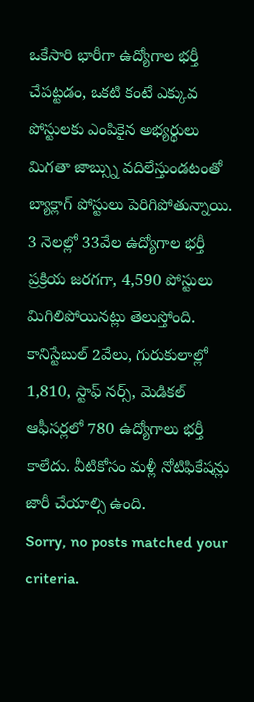ఒకేసారి భారీగా ఉద్యోగాల భర్తీ చేపట్టడం, ఒకటి కంటే ఎక్కువ పోస్టులకు ఎంపికైన అభ్యర్థులు మిగతా జాబ్స్ను వదిలేస్తుండటంతో బ్యాక్లాగ్ పోస్టులు పెరిగిపోతున్నాయి. 3 నెలల్లో 33వేల ఉద్యోగాల భర్తీ ప్రక్రియ జరగగా, 4,590 పోస్టులు మిగిలిపోయినట్లు తెలుస్తోంది. కానిస్టేబుల్ 2వేలు, గురుకులాల్లో 1,810, స్టాఫ్ నర్స్, మెడికల్ ఆఫీసర్లలో 780 ఉద్యోగాలు భర్తీ కాలేదు. వీటికోసం మళ్లీ నోటిఫికేషన్లు జారీ చేయాల్సి ఉంది.
Sorry, no posts matched your criteria.